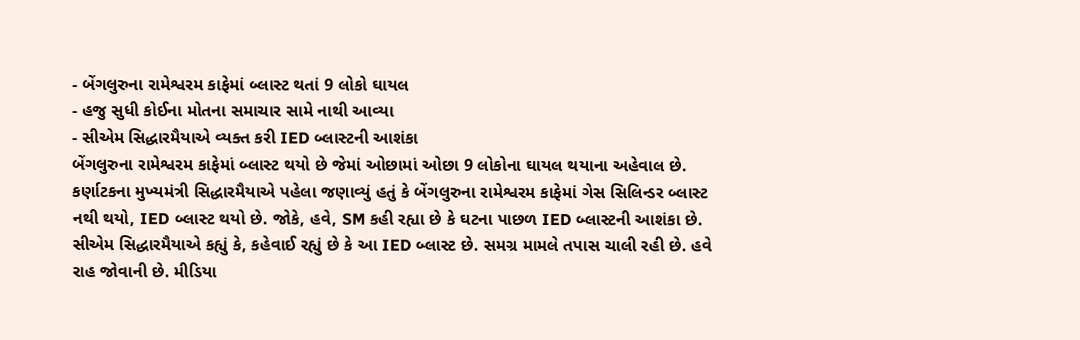- બેંગલુરુના રામેશ્વરમ કાફેમાં બ્લાસ્ટ થતાં 9 લોકો ઘાયલ
- હજુ સુધી કોઈના મોતના સમાચાર સામે નાથી આવ્યા
- સીએમ સિદ્ધારમૈયાએ વ્યક્ત કરી IED બ્લાસ્ટની આશંકા
બેંગલુરુના રામેશ્વરમ કાફેમાં બ્લાસ્ટ થયો છે જેમાં ઓછામાં ઓછા 9 લોકોના ઘાયલ થયાના અહેવાલ છે. કર્ણાટકના મુખ્યમંત્રી સિદ્ધારમૈયાએ પહેલા જણાવ્યું હતું કે બેંગલુરુના રામેશ્વરમ કાફેમાં ગેસ સિલિન્ડર બ્લાસ્ટ નથી થયો, IED બ્લાસ્ટ થયો છે. જોકે, હવે, SM કહી રહ્યા છે કે ઘટના પાછળ IED બ્લાસ્ટની આશંકા છે.
સીએમ સિદ્ધારમૈયાએ કહ્યું કે, કહેવાઈ રહ્યું છે કે આ IED બ્લાસ્ટ છે. સમગ્ર મામલે તપાસ ચાલી રહી છે. હવે રાહ જોવાની છે. મીડિયા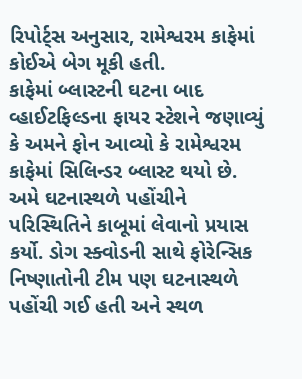રિપોર્ટ્સ અનુસાર, રામેશ્વરમ કાફેમાં કોઈએ બેગ મૂકી હતી.
કાફેમાં બ્લાસ્ટની ઘટના બાદ વ્હાઈટફિલ્ડના ફાયર સ્ટેશને જણાવ્યું કે અમને ફોન આવ્યો કે રામેશ્વરમ કાફેમાં સિલિન્ડર બ્લાસ્ટ થયો છે. અમે ઘટનાસ્થળે પહોંચીને પરિસ્થિતિને કાબૂમાં લેવાનો પ્રયાસ કર્યો. ડોગ સ્ક્વોડની સાથે ફોરેન્સિક નિષ્ણાતોની ટીમ પણ ઘટનાસ્થળે પહોંચી ગઈ હતી અને સ્થળ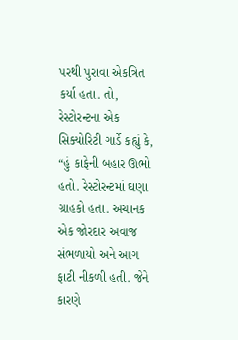પરથી પુરાવા એકત્રિત કર્યા હતા. તો, રેસ્ટોરન્ટના એક સિક્યોરિટી ગાર્ડે કહ્યું કે, “હું કાફેની બહાર ઊભો હતો. રેસ્ટોરન્ટમાં ઘણા ગ્રાહકો હતા. અચાનક એક જોરદાર અવાજ સંભળાયો અને આગ ફાટી નીકળી હતી. જેને કારણે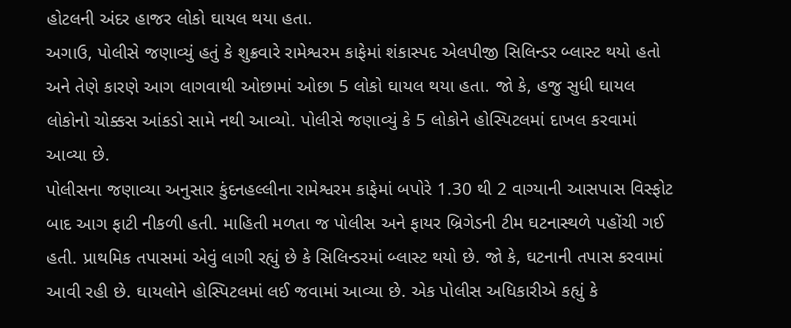હોટલની અંદર હાજર લોકો ઘાયલ થયા હતા.
અગાઉ, પોલીસે જણાવ્યું હતું કે શુક્રવારે રામેશ્વરમ કાફેમાં શંકાસ્પદ એલપીજી સિલિન્ડર બ્લાસ્ટ થયો હતો અને તેણે કારણે આગ લાગવાથી ઓછામાં ઓછા 5 લોકો ઘાયલ થયા હતા. જો કે, હજુ સુધી ઘાયલ લોકોનો ચોક્કસ આંકડો સામે નથી આવ્યો. પોલીસે જણાવ્યું કે 5 લોકોને હોસ્પિટલમાં દાખલ કરવામાં આવ્યા છે.
પોલીસના જણાવ્યા અનુસાર કુંદનહલ્લીના રામેશ્વરમ કાફેમાં બપોરે 1.30 થી 2 વાગ્યાની આસપાસ વિસ્ફોટ બાદ આગ ફાટી નીકળી હતી. માહિતી મળતા જ પોલીસ અને ફાયર બ્રિગેડની ટીમ ઘટનાસ્થળે પહોંચી ગઈ હતી. પ્રાથમિક તપાસમાં એવું લાગી રહ્યું છે કે સિલિન્ડરમાં બ્લાસ્ટ થયો છે. જો કે, ઘટનાની તપાસ કરવામાં આવી રહી છે. ઘાયલોને હોસ્પિટલમાં લઈ જવામાં આવ્યા છે. એક પોલીસ અધિકારીએ કહ્યું કે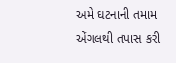અમે ઘટનાની તમામ એંગલથી તપાસ કરી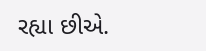રહ્યા છીએ.